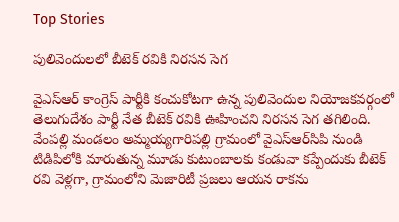Top Stories

పులివెందులలో బీటెక్ రవికి నిరసన సెగ

వైఎస్ఆర్ కాంగ్రెస్ పార్టీకి కంచుకోటగా ఉన్న పులివెందుల నియోజకవర్గంలో తెలుగుదేశం పార్టీ నేత బీటెక్ రవికి ఊహించని నిరసన సెగ తగిలింది. వేంపల్లి మండలం అమ్మయ్యగారిపల్లి గ్రామంలో వైఎస్ఆర్‌సిపి నుండి టిడిపిలోకి మారుతున్న మూడు కుటుంబాలకు కండువా కప్పేందుకు బీటెక్ రవి వెళ్లగా, గ్రామంలోని మెజారిటీ ప్రజలు ఆయన రాకను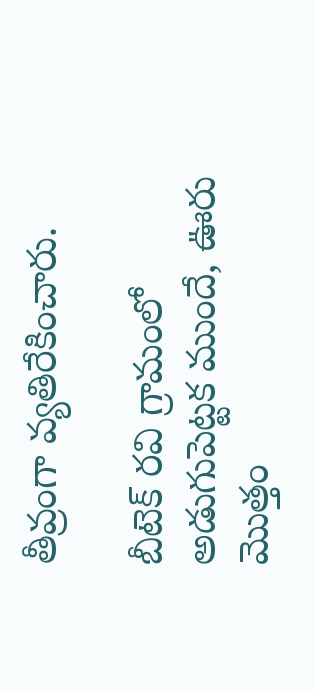తీవ్రంగా వ్యతిరేకించారు.

బీటెక్ రవి గ్రామంలో అడుగుపెట్టక ముందే, ఊరు మొత్తం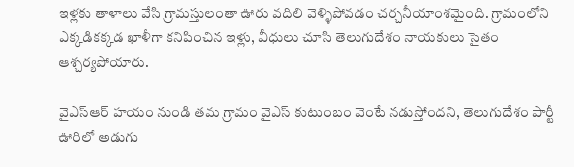ఇళ్లకు తాళాలు వేసి గ్రామస్తులంతా ఊరు వదిలి వెళ్ళిపోవడం చర్చనీయాంశమైంది. గ్రామంలోని ఎక్కడికక్కడ ఖాళీగా కనిపించిన ఇళ్లు, వీధులు చూసి తెలుగుదేశం నాయకులు సైతం ఆశ్చర్యపోయారు.

వైఎస్ఆర్ హయం నుండి తమ గ్రామం వైఎస్ కుటుంబం వెంటే నడుస్తోందని, తెలుగుదేశం పార్టీ ఊరిలో అడుగు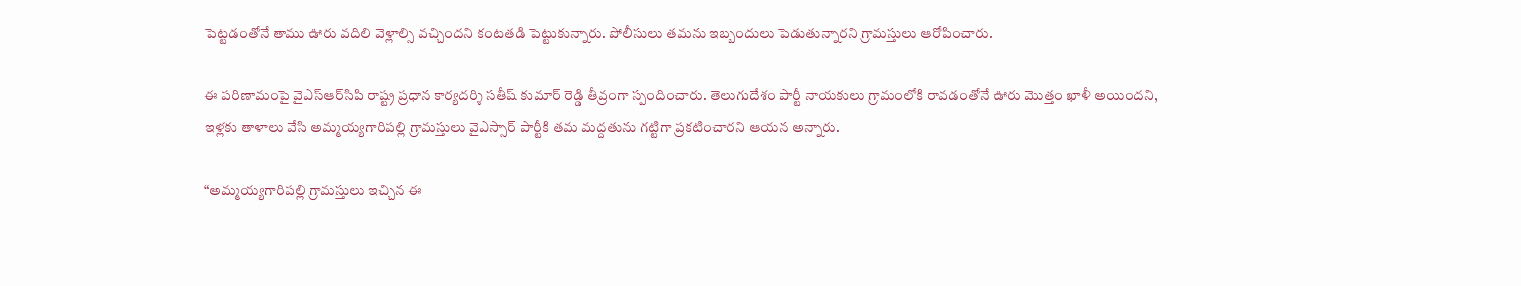పెట్టడంతోనే తాము ఊరు వదిలి వెళ్లాల్సి వచ్చిందని కంటతడి పెట్టుకున్నారు. పోలీసులు తమను ఇబ్బందులు పెడుతున్నారని గ్రామస్తులు ఆరోపించారు.

ఈ పరిణామంపై వైఎస్ఆర్‌సిపి రాష్ట్ర ప్రధాన కార్యదర్శి సతీష్ కుమార్ రెడ్డి తీవ్రంగా స్పందించారు. తెలుగుదేశం పార్టీ నాయకులు గ్రామంలోకి రావడంతోనే ఊరు మొత్తం ఖాళీ అయిందని, ఇళ్లకు తాళాలు వేసి అమ్మయ్యగారిపల్లి గ్రామస్తులు వైఎస్సార్ పార్టీకి తమ మద్దతును గట్టిగా ప్రకటించారని ఆయన అన్నారు.

“అమ్మయ్యగారిపల్లి గ్రామస్తులు ఇచ్చిన ఈ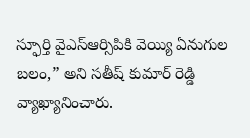స్ఫూర్తి వైఎస్ఆర్సిపికి వెయ్యి ఏనుగుల బలం,” అని సతీష్ కుమార్ రెడ్డి వ్యాఖ్యానించారు.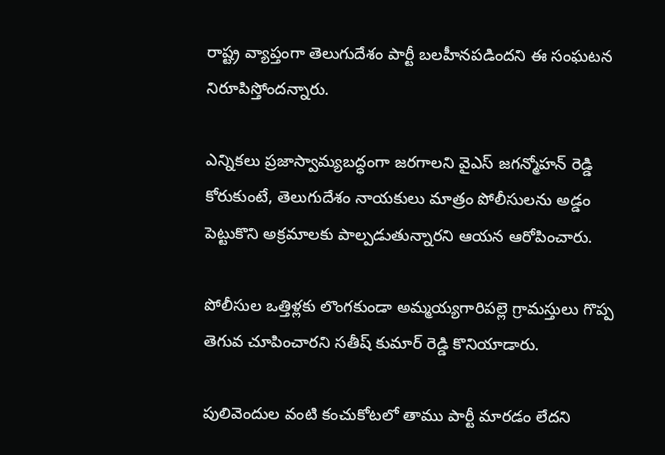రాష్ట్ర వ్యాప్తంగా తెలుగుదేశం పార్టీ బలహీనపడిందని ఈ సంఘటన నిరూపిస్తోందన్నారు.

ఎన్నికలు ప్రజాస్వామ్యబద్ధంగా జరగాలని వైఎస్ జగన్మోహన్ రెడ్డి కోరుకుంటే, తెలుగుదేశం నాయకులు మాత్రం పోలీసులను అడ్డం పెట్టుకొని అక్రమాలకు పాల్పడుతున్నారని ఆయన ఆరోపించారు.

పోలీసుల ఒత్తిళ్లకు లొంగకుండా అమ్మయ్యగారిపల్లె గ్రామస్తులు గొప్ప తెగువ చూపించారని సతీష్ కుమార్ రెడ్డి కొనియాడారు.

పులివెందుల వంటి కంచుకోటలో తాము పార్టీ మారడం లేదని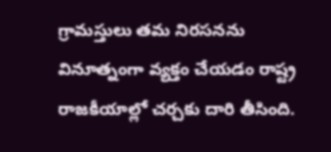గ్రామస్తులు తమ నిరసనను వినూత్నంగా వ్యక్తం చేయడం రాష్ట్ర రాజకీయాల్లో చర్చకు దారి తీసింది.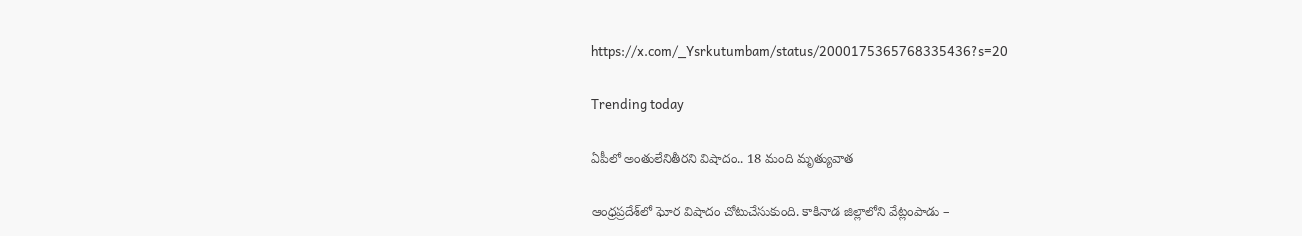https://x.com/_Ysrkutumbam/status/2000175365768335436?s=20

Trending today

ఏపీలో అంతులేనితీరని విషాదం.. 18 మంది మృత్యువాత

ఆంధ్రప్రదేశ్‌లో ఘోర విషాదం చోటుచేసుకుంది. కాకినాడ జిల్లాలోని వేట్లంపాడు –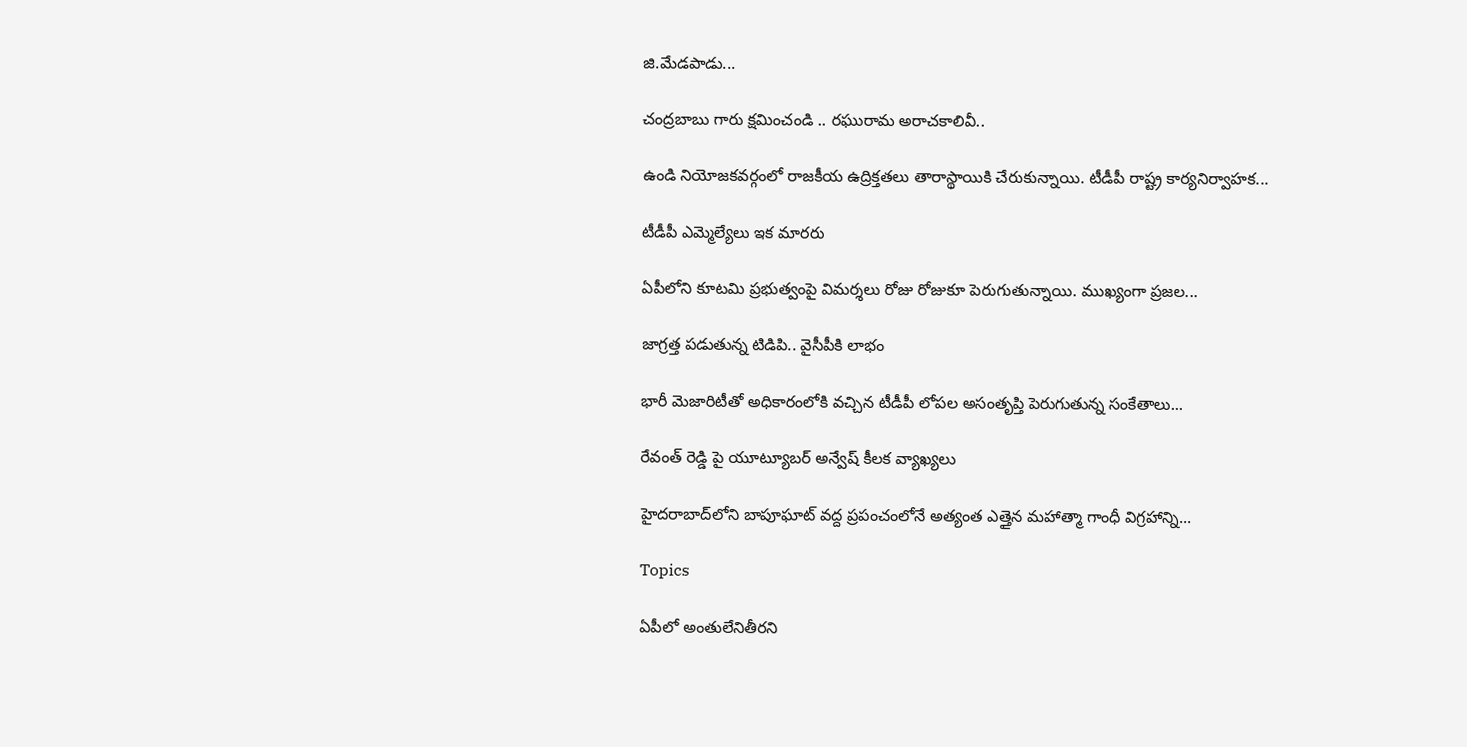జి.మేడపాడు...

చంద్రబాబు గారు క్షమించండి .. రఘురామ అరాచకాలివీ..

ఉండి నియోజకవర్గంలో రాజకీయ ఉద్రిక్తతలు తారాస్థాయికి చేరుకున్నాయి. టీడీపీ రాష్ట్ర కార్యనిర్వాహక...

టీడీపీ ఎమ్మెల్యేలు ఇక మారరు

ఏపీలోని కూటమి ప్రభుత్వంపై విమర్శలు రోజు రోజుకూ పెరుగుతున్నాయి. ముఖ్యంగా ప్రజల...

జాగ్రత్త పడుతున్న టిడిపి.. వైసీపీకి లాభం

భారీ మెజారిటీతో అధికారంలోకి వచ్చిన టీడీపీ లోపల అసంతృప్తి పెరుగుతున్న సంకేతాలు...

రేవంత్ రెడ్డి పై యూట్యూబర్ అన్వేష్ కీలక వ్యాఖ్యలు

హైదరాబాద్‌లోని బాపూఘాట్ వద్ద ప్రపంచంలోనే అత్యంత ఎత్తైన మహాత్మా గాంధీ విగ్రహాన్ని...

Topics

ఏపీలో అంతులేనితీరని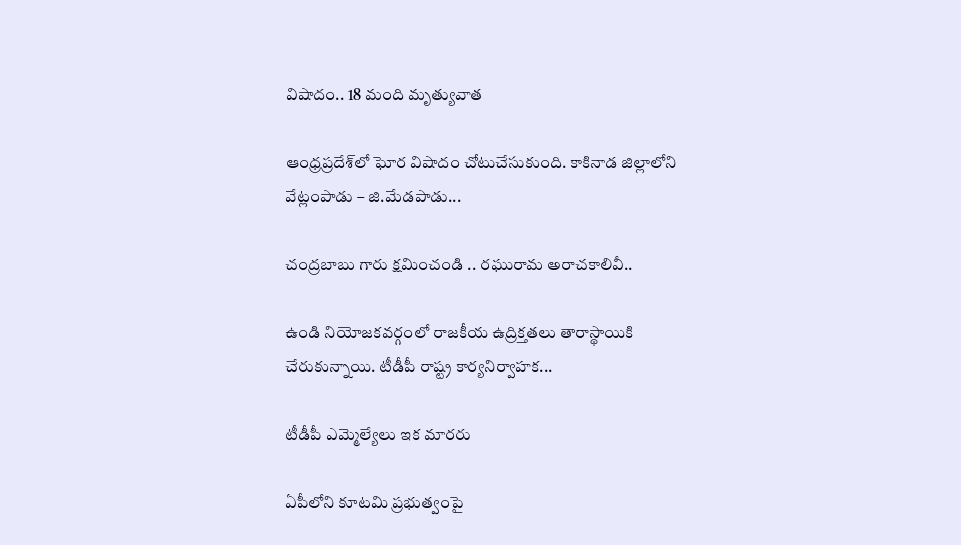విషాదం.. 18 మంది మృత్యువాత

ఆంధ్రప్రదేశ్‌లో ఘోర విషాదం చోటుచేసుకుంది. కాకినాడ జిల్లాలోని వేట్లంపాడు – జి.మేడపాడు...

చంద్రబాబు గారు క్షమించండి .. రఘురామ అరాచకాలివీ..

ఉండి నియోజకవర్గంలో రాజకీయ ఉద్రిక్తతలు తారాస్థాయికి చేరుకున్నాయి. టీడీపీ రాష్ట్ర కార్యనిర్వాహక...

టీడీపీ ఎమ్మెల్యేలు ఇక మారరు

ఏపీలోని కూటమి ప్రభుత్వంపై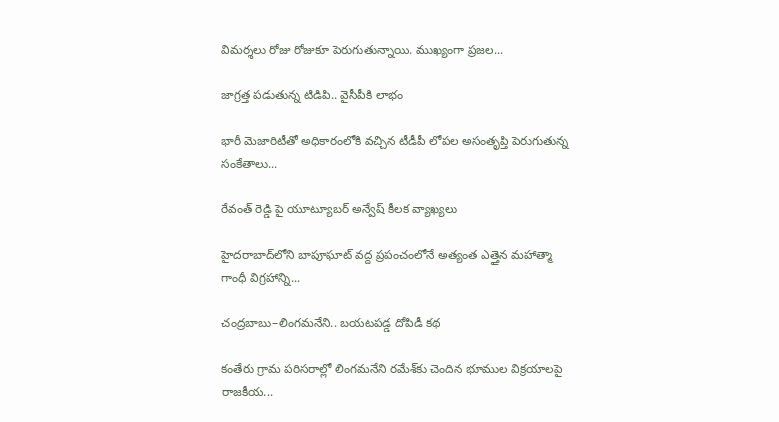విమర్శలు రోజు రోజుకూ పెరుగుతున్నాయి. ముఖ్యంగా ప్రజల...

జాగ్రత్త పడుతున్న టిడిపి.. వైసీపీకి లాభం

భారీ మెజారిటీతో అధికారంలోకి వచ్చిన టీడీపీ లోపల అసంతృప్తి పెరుగుతున్న సంకేతాలు...

రేవంత్ రెడ్డి పై యూట్యూబర్ అన్వేష్ కీలక వ్యాఖ్యలు

హైదరాబాద్‌లోని బాపూఘాట్ వద్ద ప్రపంచంలోనే అత్యంత ఎత్తైన మహాత్మా గాంధీ విగ్రహాన్ని...

చంద్రబాబు–లింగమనేని.. బయటపడ్డ దోపిడీ కథ

కంతేరు గ్రామ పరిసరాల్లో లింగమనేని రమేశ్‌కు చెందిన భూముల విక్రయాలపై రాజకీయ...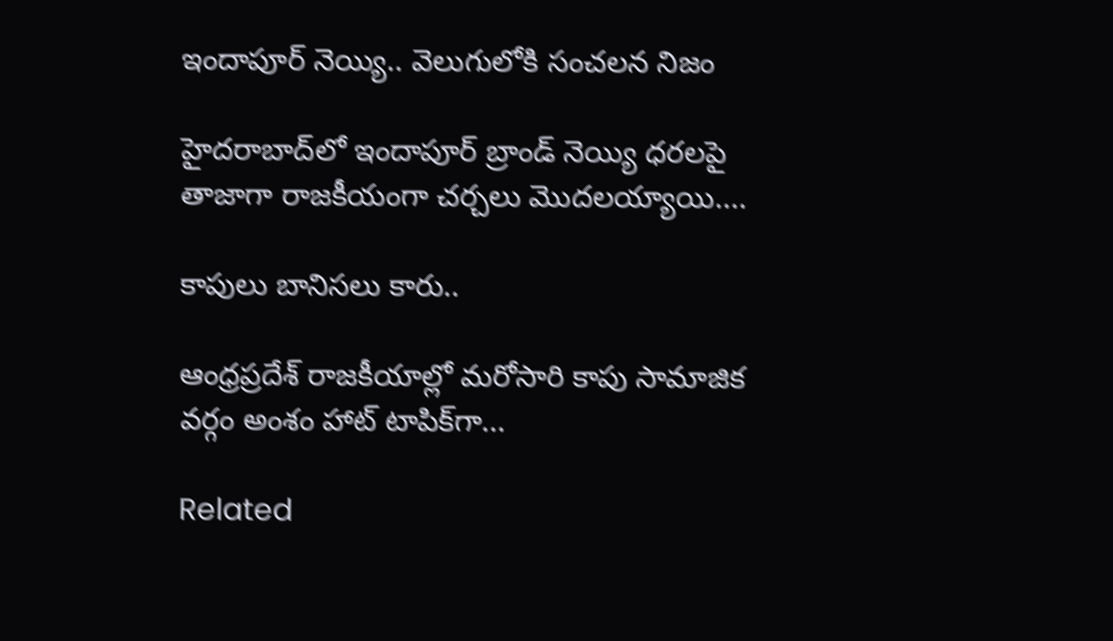ఇందాపూర్ నెయ్యి.. వెలుగులోకి సంచలన నిజం

హైదరాబాద్‌లో ఇందాపూర్ బ్రాండ్ నెయ్యి ధరలపై తాజాగా రాజకీయంగా చర్చలు మొదలయ్యాయి....

కాపులు బానిసలు కారు..

ఆంధ్రప్రదేశ్ రాజకీయాల్లో మరోసారి కాపు సామాజిక వర్గం అంశం హాట్ టాపిక్‌గా...

Related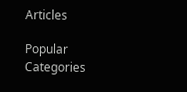Articles

Popular Categories